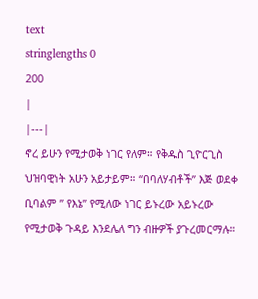text
stringlengths 0
200
|
|---|
ኖረ ይሁን የሚታወቅ ነገር የለም። የቅዱስ ጊዮርጊስ ህዝባዊነት አሁን አይታይም። “በባለሃብቶች” እጅ ወደቀ ቢባልም ” የእኔ” የሚለው ነገር ይኑረው አይኑረው የሚታወቅ ጉዳይ እንደሌለ ግን ብዙዎች ያጉረመርማሉ።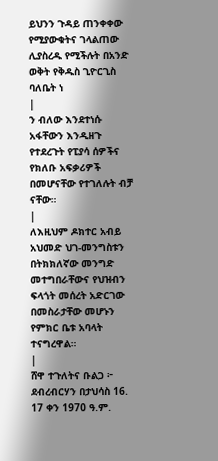ይህንን ጉዳይ ጠንቀቀው የሚያውቁትና ገላልጠው ሊያስረዱ የሚችሉት በአንድ ወቅት የቅዱስ ጊዮርጊስ ባለቤት ነ
|
ን ብለው እንደተነሱ አፋቸውን እንዲዘጉ የተደረጉት የፒያሳ ሰዎችና የክለቡ አፍቃሪዎች በመሆናቸው የተገለሉት ብቻ ናቸው።
|
ለእዚህም ዶክተር አብይ አህመድ ህገ-መንግስቱን በትክክለኛው መንግድ መተግበራቸውና የህዝብን ፍላጎት መሰረት አድርገው በመስራታቸው መሆኑን የምክር ቤቱ አባላት ተናግረዋል።
|
ሸዋ ተጉለትና ቡልጋ ፦ ደብረብርሃን በታህሳስ 16. 17 ቀን 1970 ዓ.ም.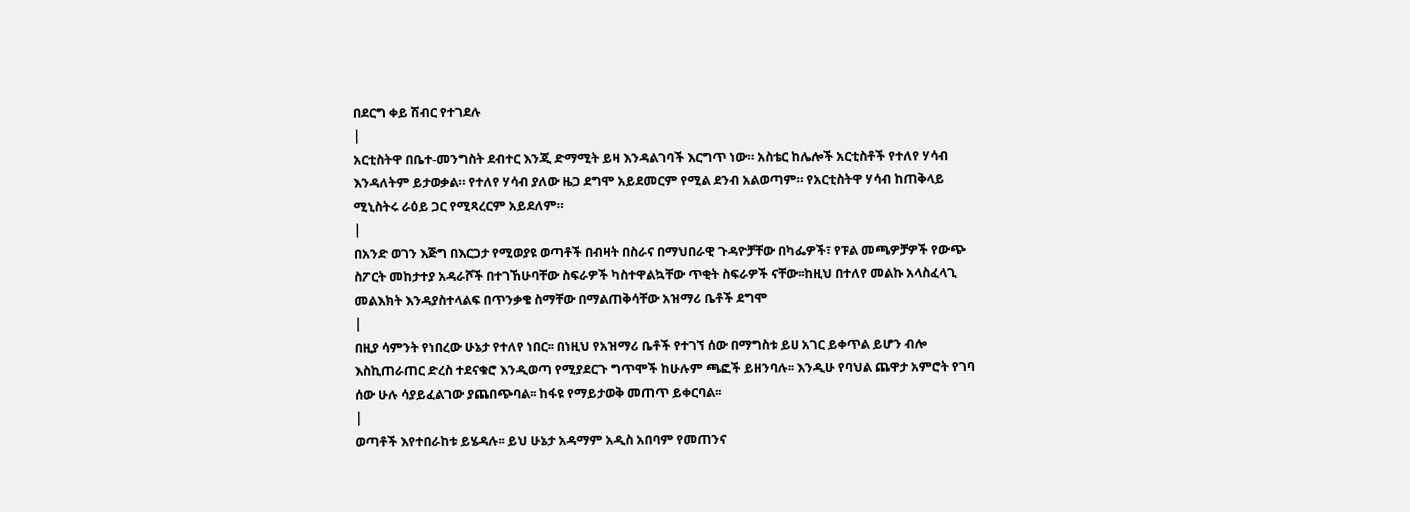በደርግ ቀይ ሽብር የተገደሉ
|
አርቲስትዋ በቤተ-መንግስት ደብተር እንጂ ድማሚት ይዛ እንዳልገባች እርግጥ ነው። አስቴር ከሌሎች አርቲስቶች የተለየ ሃሳብ እንዳለትም ይታወቃል። የተለየ ሃሳብ ያለው ዜጋ ደግሞ አይደመርም የሚል ደንብ አልወጣም። የአርቲስትዋ ሃሳብ ከጠቅላይ ሚኒስትሩ ራዕይ ጋር የሚጻረርም አይደለም።
|
በአንድ ወገን እጅግ በእርጋታ የሚወያዩ ወጣቶች በብዛት በስራና በማህበራዊ ጉዳዮቻቸው በካፌዎች፣ የፑል መጫዎቻዎች የውጭ ስፖርት መከታተያ አዳራሾች በተገኸሁባቸው ስፍራዎች ካስተዋልኳቸው ጥቂት ስፍራዎች ናቸው፡፡ከዚህ በተለየ መልኩ አላስፈላጊ መልእክት እንዳያስተላልፍ በጥንቃቄ ስማቸው በማልጠቅሳቸው አዝማሪ ቤቶች ደግሞ
|
በዚያ ሳምንት የነበረው ሁኔታ የተለየ ነበር፡፡ በነዚህ የአዝማሪ ቤቶች የተገኘ ሰው በማግስቱ ይሀ አገር ይቀጥል ይሆን ብሎ እስኪጠራጠር ድረስ ተደናቁሮ እንዲወጣ የሚያደርጉ ግጥሞች ከሁሉም ጫፎች ይዘንባሉ፡፡ እንዲሁ የባህል ጨዋታ አምሮት የገባ ሰው ሁሉ ሳያይፈልገው ያጨበጭባል፡፡ ከፋዩ የማይታወቅ መጠጥ ይቀርባል፡፡
|
ወጣቶች እየተበራከቱ ይሄዳሉ፡፡ ይህ ሁኔታ አዳማም አዲስ አበባም የመጠንና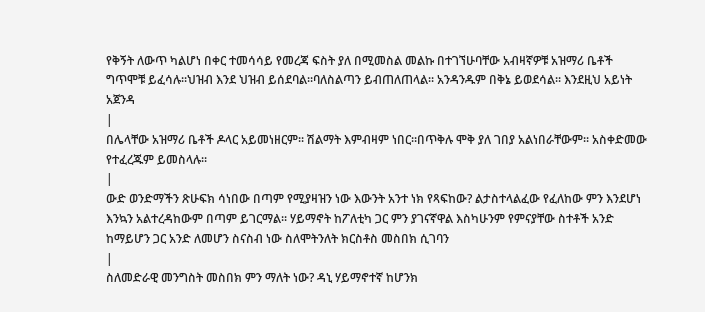የቅኝት ለውጥ ካልሆነ በቀር ተመሳሳይ የመረጃ ፍስት ያለ በሚመስል መልኩ በተገኘሁባቸው አብዛኛዎቹ አዝማሪ ቤቶች ግጥሞቹ ይፈሳሉ፡፡ህዝብ እንደ ህዝብ ይሰደባል፡፡ባለስልጣን ይብጠለጠላል፡፡ አንዳንዱም በቅኔ ይወደሳል፡፡ እንደዚህ አይነት አጀንዳ
|
በሌላቸው አዝማሪ ቤቶች ዶላር አይመነዘርም፡፡ ሽልማት እምብዛም ነበር፡፡በጥቅሉ ሞቅ ያለ ገበያ አልነበራቸውም፡፡ አስቀድመው የተፈረጁም ይመስላሉ፡፡
|
ውድ ወንድማችን ጽሁፍክ ሳነበው በጣም የሚያዛዝን ነው እውንት አንተ ነክ የጻፍከው? ልታስተላልፈው የፈለከው ምን እንደሆነ እንኳን አልተረዳከውም በጣም ይገርማል፡፡ ሃይማኖት ከፖለቲካ ጋር ምን ያገናኛዋል እስካሁንም የምናያቸው ስተቶች አንድ ከማይሆን ጋር አንድ ለመሆን ስናስብ ነው ስለሞትንለት ክርስቶስ መስበክ ሲገባን
|
ስለመድራዊ መንግስት መስበክ ምን ማለት ነው? ዳኒ ሃይማኖተኛ ከሆንክ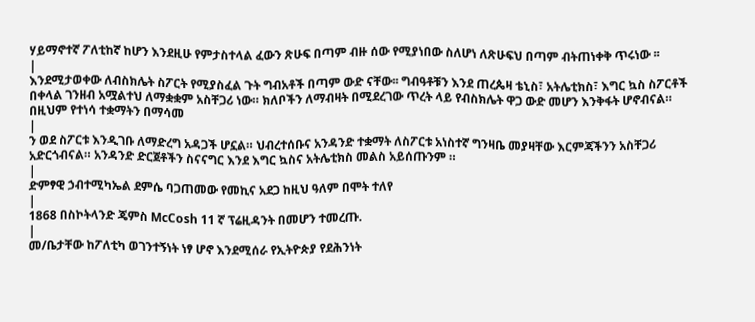ሃይማኖተኛ ፖለቲከኛ ከሆን እንደዚሁ የምታስተላል ፈውን ጽሁፍ በጣም ብዙ ሰው የሚያነበው ስለሆነ ለጽሁፍህ በጣም ብትጠነቀቅ ጥሩነው ፡፡
|
እንደሚታወቀው ለብስክሌት ስፖርት የሚያስፈል ጉት ግብአቶች በጣም ውድ ናቸው፡፡ ግብዓቶቹን እንደ ጠረጴዛ ቴኒስ፣ አትሌቲክስ፣ እግር ኳስ ስፖርቶች በቀላል ገንዘብ አሟልተህ ለማቋቋም አስቸጋሪ ነው። ክለቦችን ለማብዛት በሚደረገው ጥረት ላይ የብስክሌት ዋጋ ውድ መሆን እንቅፋት ሆኖብናል። በዚህም የተነሳ ተቋማትን በማሳመ
|
ን ወደ ስፖርቱ እንዲገቡ ለማድረግ አዳጋች ሆኗል። ህብረተሰቡና አንዳንድ ተቋማት ለስፖርቱ አነስተኛ ግንዛቤ መያዛቸው እርምጃችንን አስቸጋሪ አድርጎብናል። አንዳንድ ድርጀቶችን ስናናግር እንደ እግር ኳስና አትሌቲክስ መልስ አይሰጡንም ።
|
ድምፃዊ ኃብተሚካኤል ደምሴ ባጋጠመው የመኪና አደጋ ከዚህ ዓለም በሞት ተለየ
|
1868 በስኮትላንድ ጄምስ McCosh 11 ኛ ፕሬዚዳንት በመሆን ተመረጡ.
|
መ/ቤታቸው ከፖለቲካ ወገንተኝነት ነፃ ሆኖ እንደሚሰራ የኢትዮጵያ የደሕንነት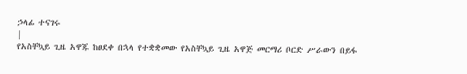ኃላፊ ተናገሩ
|
የአስቸኳይ ጊዜ አዋጁ ከፀደቀ በኋላ የተቋቋመው የአስቸኳይ ጊዜ አዋጅ መርማሪ ቦርድ ሥራውን በይፋ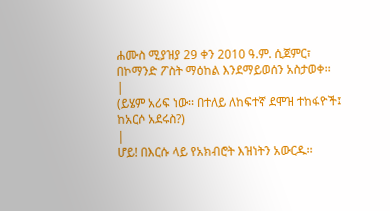ሐሙስ ሚያዝያ 29 ቀን 2010 ዓ.ም. ሲጀምር፣ በኮማንድ ፖስት ማዕከል እንደማይወሰን አስታወቀ፡፡
|
(ይሄም አሪፍ ነው፡፡ በተለይ ለከፍተኛ ደሞዝ ተከፋዮች፤ ከአርሶ አደሩስ?)
|
ሆይ! በእርሱ ላይ የአክብሮት እዝነትን አውርዱ፡፡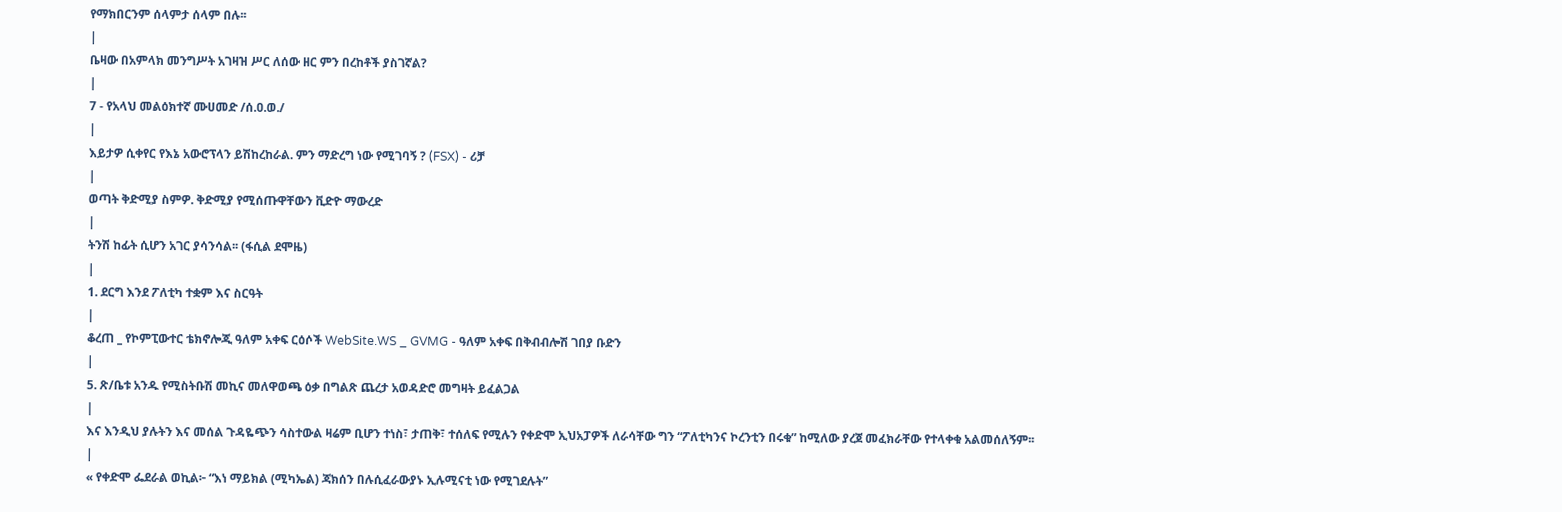የማክበርንም ሰላምታ ሰላም በሉ፡፡
|
ቤዛው በአምላክ መንግሥት አገዛዝ ሥር ለሰው ዘር ምን በረከቶች ያስገኛል?
|
7 - የአላህ መልዕክተኛ ሙሀመድ /ሰ.ዐ.ወ./
|
እይታዎ ሲቀየር የእኔ አውሮፕላን ይሽከረከራል. ምን ማድረግ ነው የሚገባኝ ? (FSX) - ሪቻ
|
ወጣት ቅድሚያ ስምዎ. ቅድሚያ የሚሰጡዋቸውን ቪድዮ ማውረድ
|
ትንሽ ከፊት ሲሆን አገር ያሳንሳል፡፡ (ፋሲል ደሞዜ)
|
1. ደርግ እንደ ፖለቲካ ተቋም እና ስርዓት
|
ቆረጠ _ የኮምፒውተር ቴክኖሎጂ ዓለም አቀፍ ርዕሶች WebSite.WS _ GVMG - ዓለም አቀፍ በቅብብሎሽ ገበያ ቡድን
|
5. ጽ/ቤቱ አንዱ የሚስትቡሽ መኪና መለዋወጫ ዕቃ በግልጽ ጨረታ አወዳድሮ መግዛት ይፈልጋል
|
እና እንዲህ ያሉትን እና መሰል ጉዳዬጭን ሳስተውል ዛሬም ቢሆን ተነስ፣ ታጠቅ፣ ተሰለፍ የሚሉን የቀድሞ ኢህአፓዎች ለራሳቸው ግን “ፖለቲካንና ኮረንቲን በሩቁ” ከሚለው ያረጀ መፈክራቸው የተላቀቁ አልመሰለኝም፡፡
|
« የቀድሞ ፌደራል ወኪል፦ “እነ ማይክል (ሚካኤል) ጃክሰን በሉሲፈራውያኑ ኢሉሚናቲ ነው የሚገደሉት”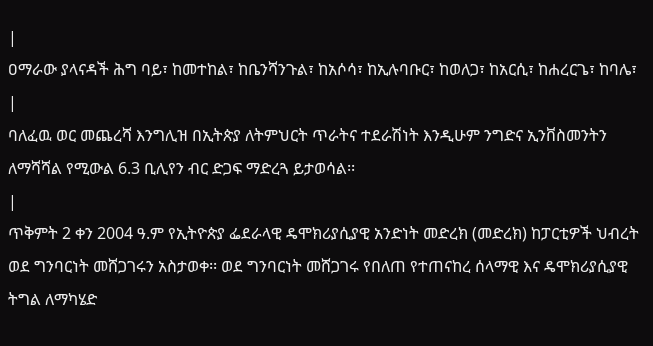|
ዐማራው ያላናዳች ሕግ ባይ፣ ከመተከል፣ ከቤንሻንጉል፣ ከአሶሳ፣ ከኢሉባቡር፣ ከወለጋ፣ ከአርሲ፣ ከሐረርጌ፣ ከባሌ፣
|
ባለፈዉ ወር መጨረሻ እንግሊዝ በኢትጵያ ለትምህርት ጥራትና ተደራሽነት እንዲሁም ንግድና ኢንቨስመንትን ለማሻሻል የሚውል 6.3 ቢሊየን ብር ድጋፍ ማድረጓ ይታወሳል፡፡
|
ጥቅምት 2 ቀን 2004 ዓ.ም የኢትዮጵያ ፌደራላዊ ዴሞክሪያሲያዊ አንድነት መድረክ (መድረክ) ከፓርቲዎች ህብረት ወደ ግንባርነት መሸጋገሩን አስታወቀ፡፡ ወደ ግንባርነት መሸጋገሩ የበለጠ የተጠናከረ ሰላማዊ እና ዴሞክሪያሲያዊ ትግል ለማካሄድ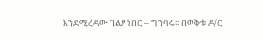እንደሚረዳው ገልፆ ነበር – ግንባሩ፡፡ በወቅቱ ዶ/ር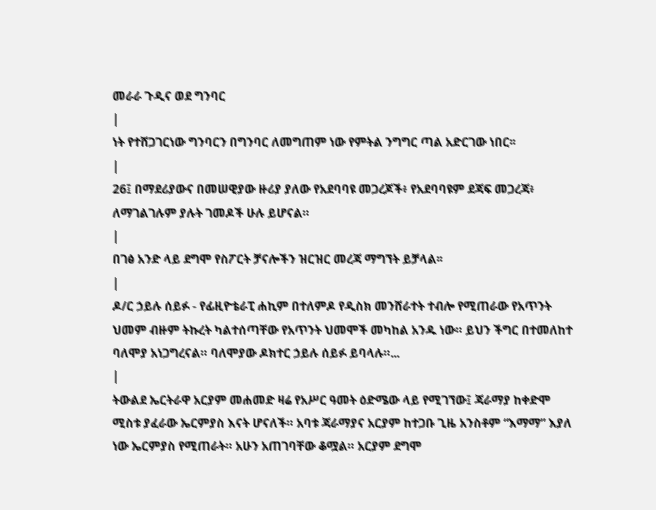መራራ ጉዲና ወደ ግንባር
|
ነት የተሸጋገርነው ግንባርን በግንባር ለመግጠም ነው የምትል ንግግር ጣል አድርገው ነበር፡፡
|
26፤ በማደሪያውና በመሠዊያው ዙሪያ ያለው የአደባባዩ መጋረጆች፥ የአደባባዩም ደጃፍ መጋረጃ፥ ለማገልገሉም ያሉት ገመዶች ሁሉ ይሆናል።
|
በገፅ አንድ ላይ ደግሞ የስፖርት ቻናሎችን ዝርዝር መረጃ ማግኘት ይቻላል፡፡
|
ዶ/ር ኃይሉ ሰይፉ - የፊዚዮቴራፒ ሐኪም በተለምዶ የዲስክ መንሸራተት ተብሎ የሚጠራው የአጥንት ህመም ብዙም ትኩረት ካልተሰጣቸው የአጥንት ህመሞች መካከል አንዱ ነው። ይህን ችግር በተመለከተ ባለሞያ አነጋግረናል። ባለሞያው ዶክተር ኃይሉ ሰይፉ ይባላሉ።...
|
ትውልደ ኤርትራዋ አርያም መሐመድ ዛሬ የአሥር ዓመት ዕድሜው ላይ የሚገኘው፤ ጃራማያ ከቀድሞ ሚስቱ ያፈራው ኤርምያስ እናት ሆናለች። አባቱ ጃራማያና አርያም ከተጋቡ ጊዜ አንስቶም “እማማ” እያለ ነው ኤርምያስ የሚጠራት። አሁን አጠገባቸው ቆሟል። አርያም ደግሞ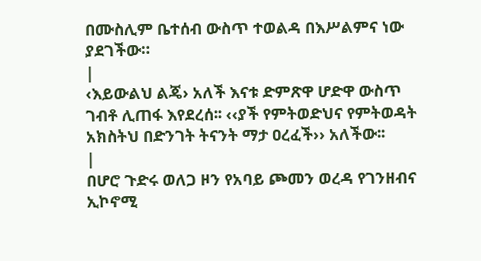በሙስሊም ቤተሰብ ውስጥ ተወልዳ በእሥልምና ነው ያደገችው።
|
‹እይውልህ ልጄ› አለች እናቱ ድምጽዋ ሆድዋ ውስጥ ገብቶ ሊጠፋ እየደረሰ፡፡ ‹‹ያች የምትወድህና የምትወዳት አክስትህ በድንገት ትናንት ማታ ዐረፈች›› አለችው፡፡
|
በሆሮ ጉድሩ ወለጋ ዞን የአባይ ጮመን ወረዳ የገንዘብና ኢኮኖሚ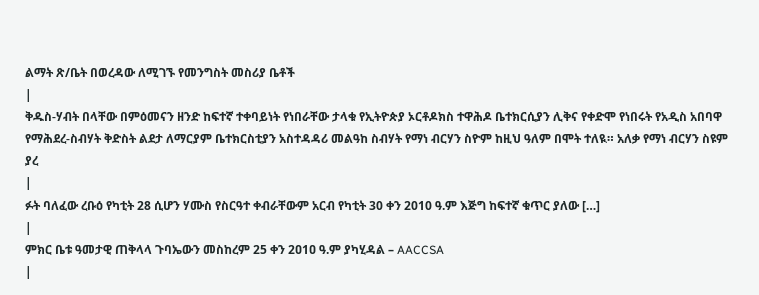ልማት ጽ/ቤት በወረዳው ለሚገኙ የመንግስት መስሪያ ቤቶች
|
ቅዱስ-ሃብት በላቸው በምዕመናን ዘንድ ከፍተኛ ተቀባይነት የነበራቸው ታላቁ የኢትዮጵያ ኦርቶዶክስ ተዋሕዶ ቤተክርሲያን ሊቅና የቀድሞ የነበሩት የአዲስ አበባዋ የማሕደረ-ስብሃት ቅድስት ልደታ ለማርያም ቤተክርስቲያን አስተዳዳሪ መልዓከ ስብሃት የማነ ብርሃን ስዮም ከዚህ ዓለም በሞት ተለዪ። አለቃ የማነ ብርሃን ስዩም ያረ
|
ፉት ባለፈው ረቡዕ የካቲት 28 ሲሆን ሃሙስ የስርዓተ ቀብራቸውም አርብ የካቲት 30 ቀን 2010 ዓ.ም እጅግ ከፍተኛ ቁጥር ያለው […]
|
ምክር ቤቱ ዓመታዊ ጠቅላላ ጉባኤውን መስከረም 25 ቀን 2ዐ1ዐ ዓ.ም ያካሂዳል – AACCSA
|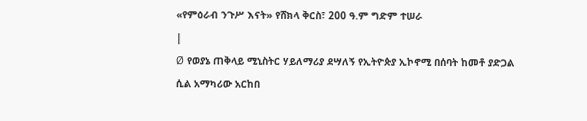«የምዕራብ ንጉሥ እናት» የሸክላ ቅርስ፣ 200 ዓ.ም ግድም ተሠራ
|
Ø የወያኔ ጠቅላይ ሚኒስትር ሃይለማሪያ ደሣለኝ የኢትዮጵያ ኢኮኖሚ በሰባት ከመቶ ያድጋል ሲል አማካሪው አርከበ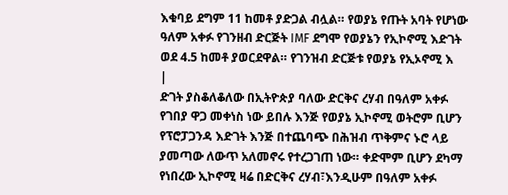እቁባይ ደግም 11 ከመቶ ያድጋል ብሏል። የወያኔ የጡት አባት የሆነው ዓለም አቀፉ የገንዘብ ድርጅት IMF ደግሞ የወያኔን የኢኮኖሚ እድገት ወደ 4.5 ከመቶ ያወርደዋል። የገንዝብ ድርጅቱ የወያኔ የኢኦኖሚ እ
|
ድገት ያስቆለቆለው በኢትዮጵያ ባለው ድርቅና ረሃብ በዓለም አቀፉ የገበያ ዋጋ መቀነስ ነው ይበሉ እንጅ የወያኔ ኢኮኖሚ ወትሮም ቢሆን የፕሮፓጋንዳ እድገት እንጅ በተጨባጭ በሕዝብ ጥቅምና ኑሮ ላይ ያመጣው ለውጥ አለመኖሩ የተረጋገጠ ነው። ቀድሞም ቢሆን ደካማ የነበረው ኢኮኖሚ ዛሬ በድርቅና ረሃብ፣እንዲሁም በዓለም አቀፉ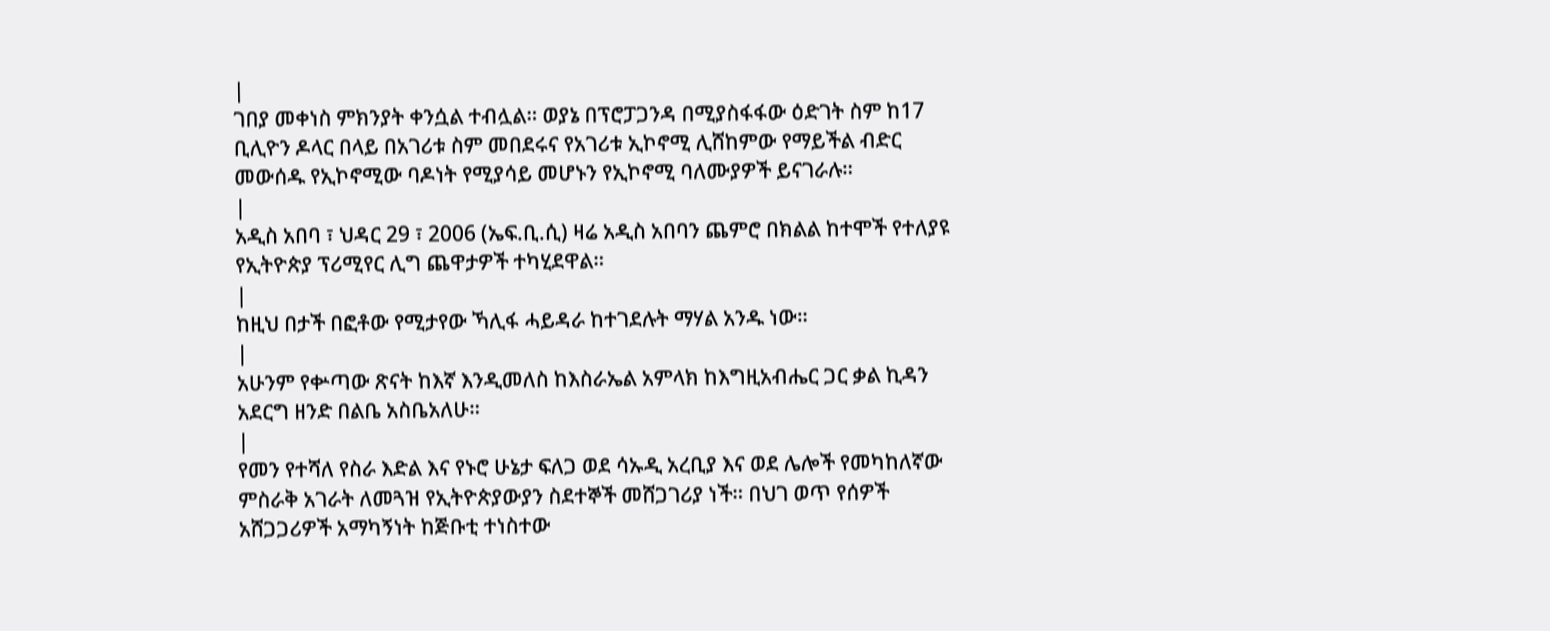|
ገበያ መቀነስ ምክንያት ቀንሷል ተብሏል። ወያኔ በፕሮፓጋንዳ በሚያስፋፋው ዕድገት ስም ከ17 ቢሊዮን ዶላር በላይ በአገሪቱ ስም መበደሩና የአገሪቱ ኢኮኖሚ ሊሸከምው የማይችል ብድር መውሰዱ የኢኮኖሚው ባዶነት የሚያሳይ መሆኑን የኢኮኖሚ ባለሙያዎች ይናገራሉ።
|
አዲስ አበባ ፣ ህዳር 29 ፣ 2006 (ኤፍ.ቢ.ሲ) ዛሬ አዲስ አበባን ጨምሮ በክልል ከተሞች የተለያዩ የኢትዮጵያ ፕሪሚየር ሊግ ጨዋታዎች ተካሂደዋል።
|
ከዚህ በታች በፎቶው የሚታየው ኻሊፋ ሓይዳራ ከተገደሉት ማሃል አንዱ ነው።
|
አሁንም የቍጣው ጽናት ከእኛ እንዲመለስ ከእስራኤል አምላክ ከእግዚአብሔር ጋር ቃል ኪዳን አደርግ ዘንድ በልቤ አስቤአለሁ።
|
የመን የተሻለ የስራ እድል እና የኑሮ ሁኔታ ፍለጋ ወደ ሳኡዲ አረቢያ እና ወደ ሌሎች የመካከለኛው ምስራቅ አገራት ለመጓዝ የኢትዮጵያውያን ስደተኞች መሸጋገሪያ ነች። በህገ ወጥ የሰዎች አሸጋጋሪዎች አማካኝነት ከጅቡቲ ተነስተው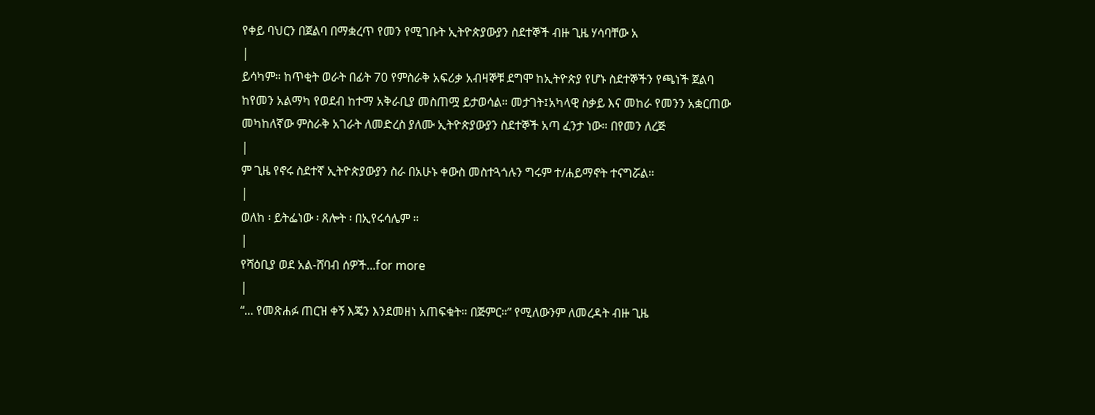የቀይ ባህርን በጀልባ በማቋረጥ የመን የሚገቡት ኢትዮጵያውያን ስደተኞች ብዙ ጊዜ ሃሳባቸው አ
|
ይሳካም። ከጥቂት ወራት በፊት 70 የምስራቅ አፍሪቃ አብዛኞቹ ደግሞ ከኢትዮጵያ የሆኑ ስደተኞችን የጫነች ጀልባ ከየመን አልማካ የወደብ ከተማ አቅራቢያ መስጠሟ ይታወሳል። መታገት፤አካላዊ ስቃይ እና መከራ የመንን አቋርጠው መካከለኛው ምስራቅ አገራት ለመድረስ ያለሙ ኢትዮጵያውያን ስደተኞች አጣ ፈንታ ነው። በየመን ለረጅ
|
ም ጊዜ የኖሩ ስደተኛ ኢትዮጵያውያን ስራ በአሁኑ ቀውስ መስተጓጎሉን ግሩም ተ/ሐይማኖት ተናግሯል።
|
ወለከ ፡ ይትፌነው ፡ ጸሎት ፡ በኢየሩሳሌም ።
|
የሻዕቢያ ወደ አል-ሸባብ ሰዎች...for more
|
“... የመጽሐፉ ጠርዝ ቀኝ እጄን እንደመዘነ አጠፍቁት። በጅምር።” የሚለውንም ለመረዳት ብዙ ጊዜ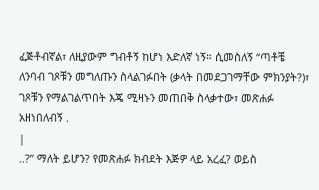ፈጅቶብኛል፣ ለዚያውም ግብቶኝ ከሆነ እድለኛ ነኝ። ሲመስለኝ “ጣቶቼ ለንባብ ገጾቹን መግለጡን ስላልገፉበት (ቃላት በመደጋገማቸው ምክንያት?)፣ ገጾቹን የማልገልጥበት እጄ ሚዛኑን መጠበቅ ስላቃተው፣ መጽሐፉ አዘነበለብኝ .
|
..?” ማለት ይሆን? የመጽሐፉ ክብደት እጅዎ ላይ አረፈ? ወይስ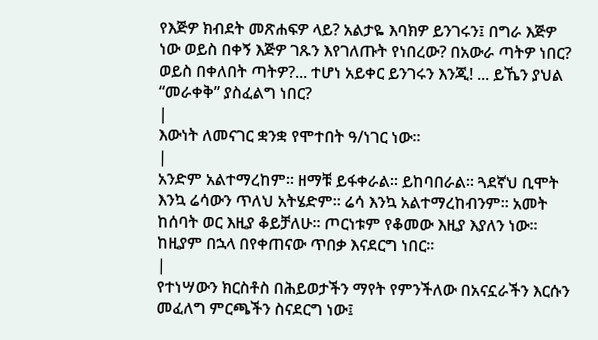የእጅዎ ክብደት መጽሐፍዎ ላይ? አልታዬ እባክዎ ይንገሩን፤ በግራ እጅዎ ነው ወይስ በቀኝ እጅዎ ገጹን እየገለጡት የነበረው? በአውራ ጣትዎ ነበር? ወይስ በቀለበት ጣትዎ?... ተሆነ አይቀር ይንገሩን እንጂ! ... ይኼን ያህል “መራቀቅ” ያስፈልግ ነበር?
|
እውነት ለመናገር ቋንቋ የሞተበት ዓ/ነገር ነው።
|
አንድም አልተማረከም፡፡ ዘማቹ ይፋቀራል፡፡ ይከባበራል፡፡ ጓደኛህ ቢሞት እንኳ ሬሳውን ጥለህ አትሄድም፡፡ ሬሳ እንኳ አልተማረከብንም፡፡ አመት ከሰባት ወር እዚያ ቆይቻለሁ፡፡ ጦርነቱም የቆመው እዚያ እያለን ነው፡፡ ከዚያም በኋላ በየቀጠናው ጥበቃ እናደርግ ነበር፡፡
|
የተነሣውን ክርስቶስ በሕይወታችን ማየት የምንችለው በአናኗራችን እርሱን መፈለግ ምርጫችን ስናደርግ ነው፤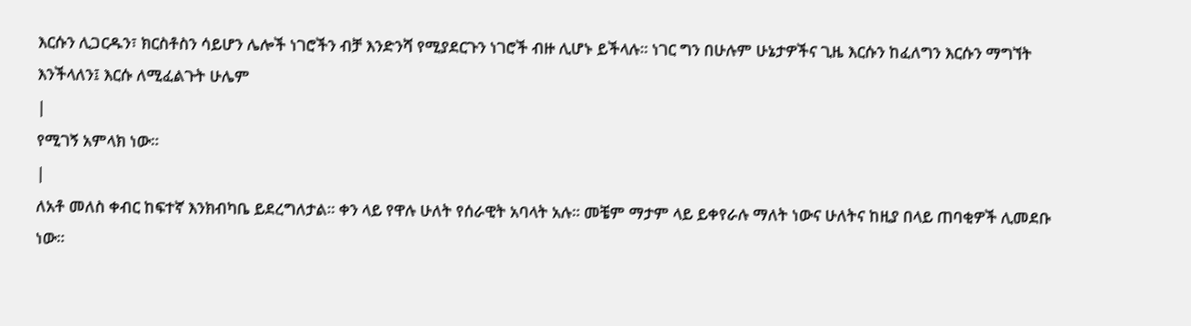እርሱን ሊጋርዱን፣ ክርስቶስን ሳይሆን ሌሎች ነገሮችን ብቻ እንድንሻ የሚያደርጉን ነገሮች ብዙ ሊሆኑ ይችላሉ። ነገር ግን በሁሉም ሁኔታዎችና ጊዜ እርሱን ከፈለግን እርሱን ማግኘት እንችላለን፤ እርሱ ለሚፈልጉት ሁሌም
|
የሚገኝ አምላክ ነው።
|
ለአቶ መለስ ቀብር ከፍተኛ እንክብካቤ ይደረግለታል፡፡ ቀን ላይ የዋሉ ሁለት የሰራዊት አባላት አሉ፡፡ መቼም ማታም ላይ ይቀየራሉ ማለት ነውና ሁለትና ከዚያ በላይ ጠባቂዎች ሊመደቡ ነው፡፡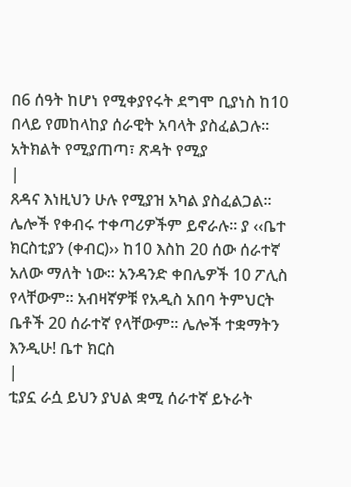በ6 ሰዓት ከሆነ የሚቀያየሩት ደግሞ ቢያነስ ከ10 በላይ የመከላከያ ሰራዊት አባላት ያስፈልጋሉ፡፡ አትክልት የሚያጠጣ፣ ጽዳት የሚያ
|
ጸዳና እነዚህን ሁሉ የሚያዝ አካል ያስፈልጋል፡፡ ሌሎች የቀብሩ ተቀጣሪዎችም ይኖራሉ፡፡ ያ ‹‹ቤተ ክርስቲያን (ቀብር)›› ከ10 እስከ 20 ሰው ሰራተኛ አለው ማለት ነው፡፡ አንዳንድ ቀበሌዎች 10 ፖሊስ የላቸውም፡፡ አብዛኛዎቹ የአዲስ አበባ ትምህርት ቤቶች 20 ሰራተኛ የላቸውም፡፡ ሌሎች ተቋማትን እንዲሁ! ቤተ ክርስ
|
ቲያኗ ራሷ ይህን ያህል ቋሚ ሰራተኛ ይኑራት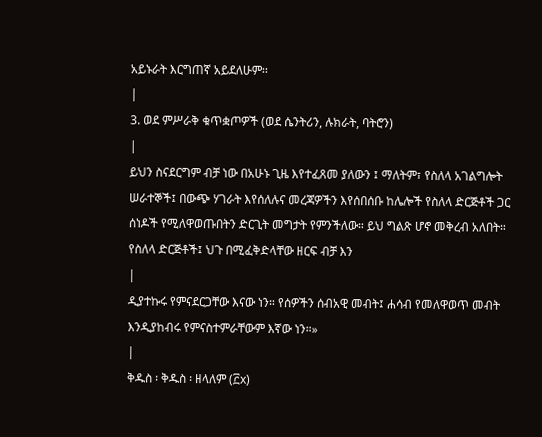አይኑራት እርግጠኛ አይደለሁም፡፡
|
3. ወደ ምሥራቅ ቁጥቋጦዎች (ወደ ሴንትሪን, ሉክራት, ባትሮን)
|
ይህን ስናደርግም ብቻ ነው በአሁኑ ጊዜ እየተፈጸመ ያለውን ፤ ማለትም፣ የስለላ አገልግሎት ሠራተኞች፤ በውጭ ሃገራት እየሰለሉና መረጃዎችን እየሰበሰቡ ከሌሎች የስለላ ድርጅቶች ጋር ሰነዶች የሚለዋወጡበትን ድርጊት መግታት የምንችለው። ይህ ግልጽ ሆኖ መቅረብ አለበት። የስለላ ድርጅቶች፤ ህጉ በሚፈቅድላቸው ዘርፍ ብቻ እን
|
ዲያተኩሩ የምናደርጋቸው እናው ነን። የሰዎችን ሰብአዊ መብት፤ ሐሳብ የመለዋወጥ መብት እንዲያከብሩ የምናስተምራቸውም እኛው ነን።»
|
ቅዱስ ፡ ቅዱስ ፡ ዘላለም (፫x)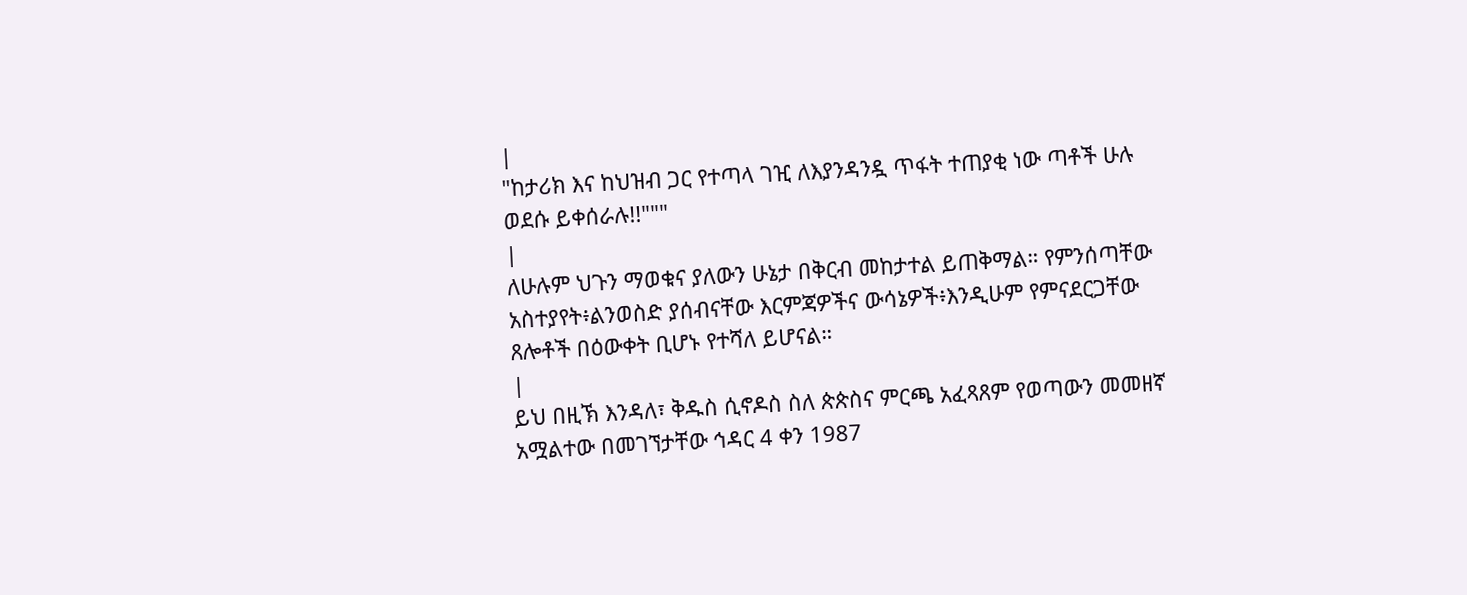|
"ከታሪክ እና ከህዝብ ጋር የተጣላ ገዢ ለእያንዳንዷ ጥፋት ተጠያቂ ነው ጣቶች ሁሉ ወደሱ ይቀሰራሉ!!"""
|
ለሁሉም ህጉን ማወቁና ያለውን ሁኔታ በቅርብ መከታተል ይጠቅማል። የምንሰጣቸው አስተያየት፥ልንወስድ ያሰብናቸው እርምጃዎችና ውሳኔዎች፥እንዲሁም የምናደርጋቸው ጸሎቶች በዕውቀት ቢሆኑ የተሻለ ይሆናል።
|
ይህ በዚኽ እንዳለ፣ ቅዱስ ሲኖዶስ ስለ ጵጵስና ምርጫ አፈጻጸም የወጣውን መመዘኛ አሟልተው በመገኘታቸው ኅዳር 4 ቀን 1987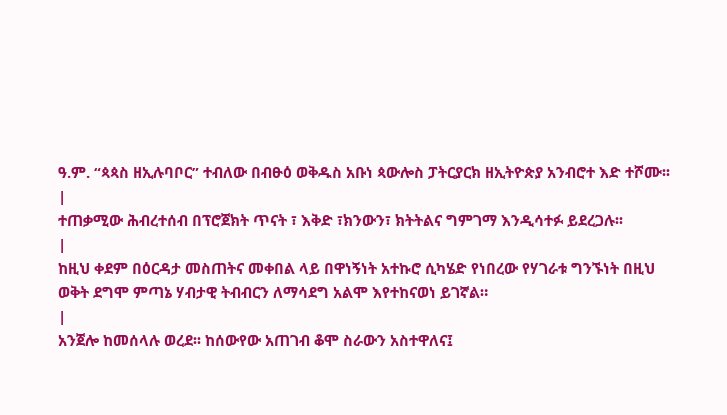ዓ.ም. “ጳጳስ ዘኢሉባቦር” ተብለው በብፁዕ ወቅዱስ አቡነ ጳውሎስ ፓትርያርክ ዘኢትዮጵያ አንብሮተ እድ ተሾሙ፡፡
|
ተጠቃሚው ሕብረተሰብ በፕሮጀክት ጥናት ፣ እቅድ ፣ክንውን፣ ክትትልና ግምገማ እንዲሳተፉ ይደረጋሉ፡፡
|
ከዚህ ቀደም በዕርዳታ መስጠትና መቀበል ላይ በዋነኝነት አተኩሮ ሲካሄድ የነበረው የሃገራቱ ግንኙነት በዚህ ወቅት ደግሞ ምጣኔ ሃብታዊ ትብብርን ለማሳደግ አልሞ እየተከናወነ ይገኛል።
|
አንጀሎ ከመሰላሉ ወረደ፡፡ ከሰውየው አጠገብ ቆሞ ስራውን አስተዋለና፤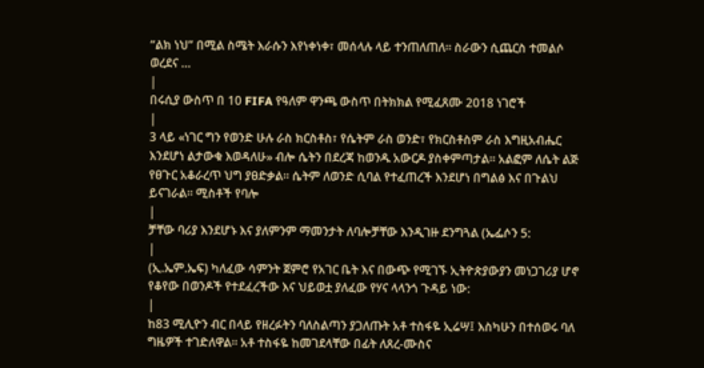“ልክ ነህ” በሚል ስሜት እራሱን እየነቀነቀ፣ መሰላሉ ላይ ተንጠለጠለ፡፡ ስራውን ሲጨርስ ተመልሶ ወረደና …
|
በሩሲያ ውስጥ በ 10 FIFA የዓለም ዋንጫ ውስጥ በትክክል የሚፈጸሙ 2018 ነገሮች
|
3 ላይ «ነገር ግን የወንድ ሁሉ ራስ ክርስቶስ፣ የሴትም ራስ ወንድ፣ የክርስቶስም ራስ እግዚአብሔር እንደሆነ ልታውቁ እወዳለሁ» ብሎ ሴትን በደረጃ ከወንዱ አውርዶ ያስቀምጣታል፡፡ አልፎም ለሴት ልጅ የፀጉር አቆራረጥ ህግ ያፀድቃል። ሴትም ለወንድ ሲባል የተፈጠረች እንደሆነ በግልፅ እና በጉልህ ይናገራል። ሚስቶች የባሎ
|
ቻቸው ባሪያ እንደሆኑ እና ያለምንም ማመንታት ለባሎቻቸው እንዲገዙ ደንግጓል (ኤፌሶን 5:
|
(ኢ.ኤም.ኤፍ) ካለፈው ሳምንት ጀምሮ የአገር ቤት እና በውጭ የሚገኙ ኢትዮጵያውያን መነጋገሪያ ሆኖ የቆየው በወንዶች የተደፈረችው እና ህይወቷ ያለፈው የሃና ላላንጎ ጉዳይ ነው:
|
ከ83 ሚሊዮን ብር በላይ የዘረፉትን ባለስልጣን ያጋለጡት አቶ ተስፋዬ ኢሬሣ፤ እስካሁን በተሰወሩ ባለ ግዜዎች ተገድለዋል። አቶ ተስፋዬ ከመገደላቸው በፊት ለጸረ-ሙስና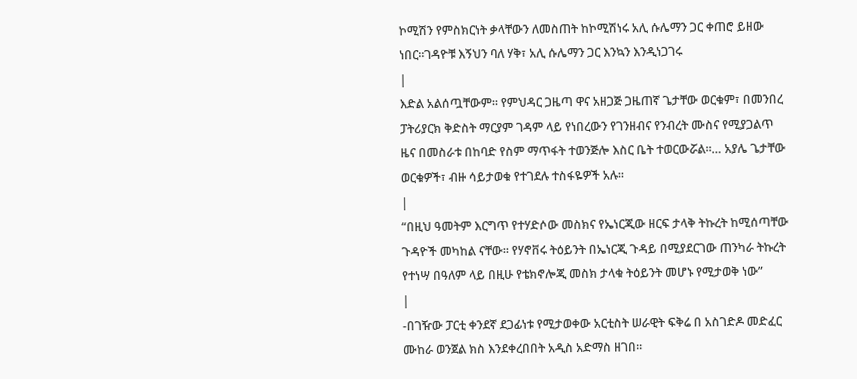ኮሚሽን የምስክርነት ቃላቸውን ለመስጠት ከኮሚሽነሩ አሊ ሱሌማን ጋር ቀጠሮ ይዘው ነበር።ገዳዮቹ እኝህን ባለ ሃቅ፣ አሊ ሱሌማን ጋር እንኳን እንዲነጋገሩ
|
እድል አልሰጧቸውም። የምህዳር ጋዜጣ ዋና አዘጋጅ ጋዜጠኛ ጌታቸው ወርቁም፣ በመንበረ ፓትሪያርክ ቅድስት ማርያም ገዳም ላይ የነበረውን የገንዘብና የንብረት ሙስና የሚያጋልጥ ዜና በመስራቱ በከባድ የስም ማጥፋት ተወንጅሎ እስር ቤት ተወርውሯል።… አያሌ ጌታቸው ወርቁዎች፣ ብዙ ሳይታወቁ የተገደሉ ተስፋዬዎች አሉ።
|
“በዚህ ዓመትም እርግጥ የተሃድሶው መስክና የኤነርጂው ዘርፍ ታላቅ ትኩረት ከሚሰጣቸው ጉዳዮች መካከል ናቸው። የሃኖቨሩ ትዕይንት በኤነርጂ ጉዳይ በሚያደርገው ጠንካራ ትኩረት የተነሣ በዓለም ላይ በዚሁ የቴክኖሎጂ መስክ ታላቁ ትዕይንት መሆኑ የሚታወቅ ነው”
|
-በገዥው ፓርቲ ቀንደኛ ደጋፊነቱ የሚታወቀው አርቲስት ሠራዊት ፍቅሬ በ አስገድዶ መድፈር ሙከራ ወንጀል ክስ እንደቀረበበት አዲስ አድማስ ዘገበ።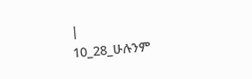|
10_28_ሁሉንም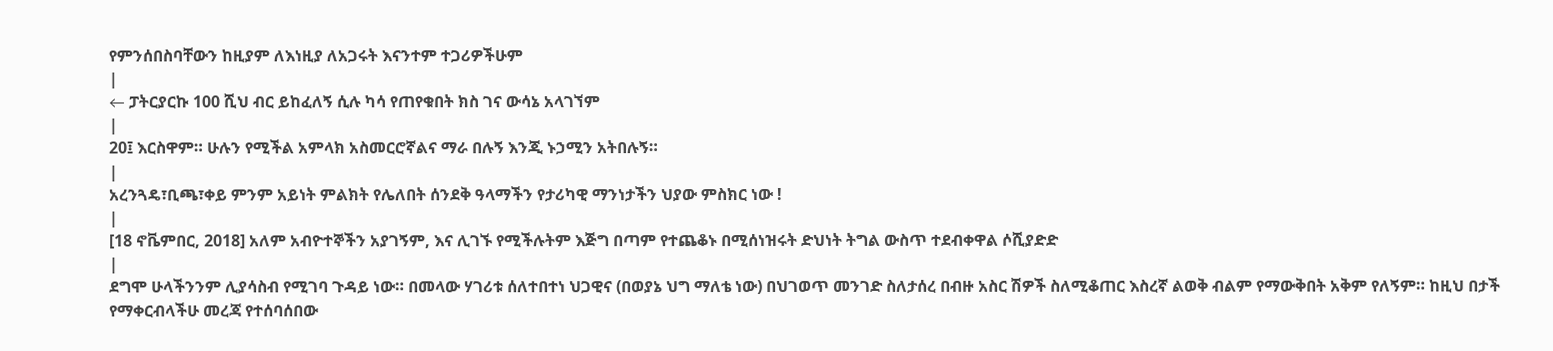የምንሰበስባቸውን ከዚያም ለእነዚያ ለአጋሩት እናንተም ተጋሪዎችሁም
|
← ፓትርያርኩ 100 ሺህ ብር ይከፈለኝ ሲሉ ካሳ የጠየቁበት ክስ ገና ውሳኔ አላገኘም
|
20፤ እርስዋም። ሁሉን የሚችል አምላክ አስመርሮኛልና ማራ በሉኝ እንጂ ኑኃሚን አትበሉኝ።
|
አረንጓዴ፣ቢጫ፣ቀይ ምንም አይነት ምልክት የሌለበት ሰንደቅ ዓላማችን የታሪካዊ ማንነታችን ህያው ምስክር ነው !
|
[18 ኖቬምበር, 2018] አለም አብዮተኞችን አያገኝም, እና ሊገኙ የሚችሉትም እጅግ በጣም የተጨቆኑ በሚሰነዝሩት ድህነት ትግል ውስጥ ተደብቀዋል ሶሺያድድ
|
ደግሞ ሁላችንንም ሊያሳስብ የሚገባ ጉዳይ ነው። በመላው ሃገሪቱ ሰለተበተነ ህጋዊና (በወያኔ ህግ ማለቴ ነው) በህገወጥ መንገድ ስለታሰረ በብዙ አስር ሽዎች ስለሚቆጠር እስረኛ ልወቅ ብልም የማውቅበት አቅም የለኝም። ከዚህ በታች የማቀርብላችሁ መረጃ የተሰባሰበው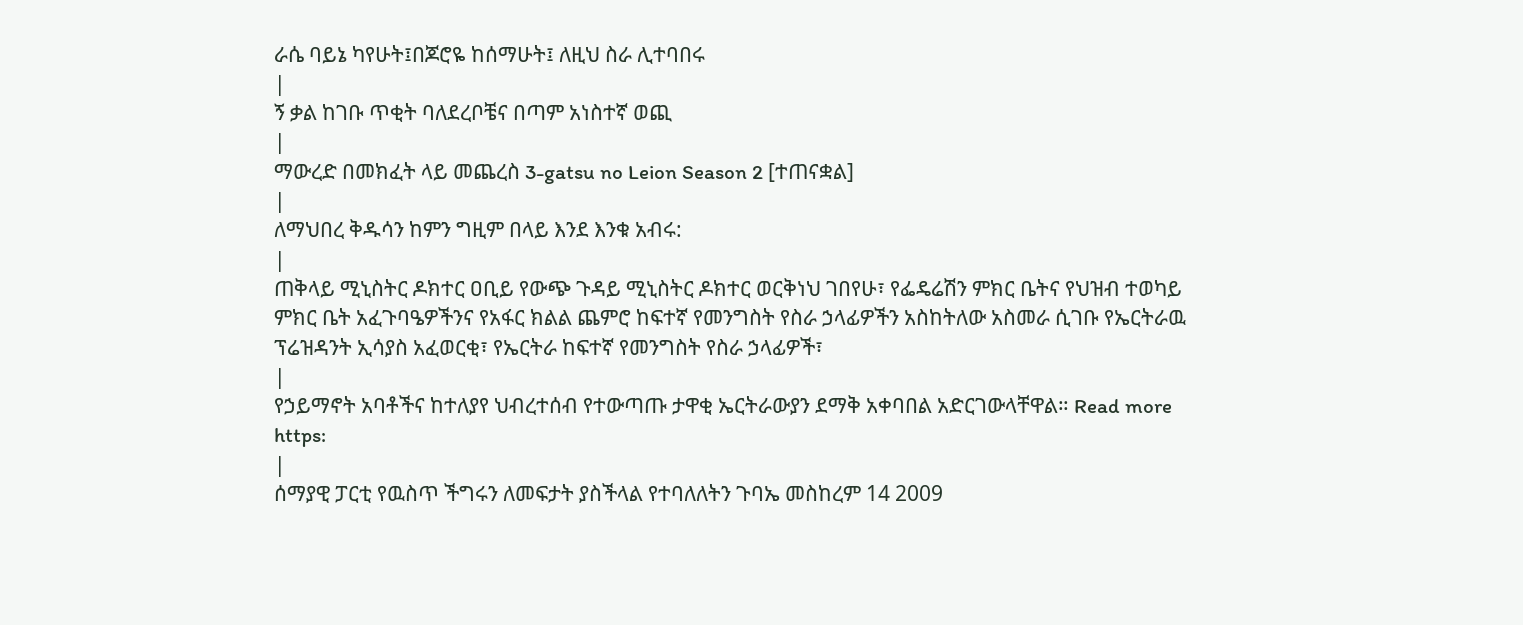ራሴ ባይኔ ካየሁት፤በጆሮዬ ከሰማሁት፤ ለዚህ ስራ ሊተባበሩ
|
ኝ ቃል ከገቡ ጥቂት ባለደረቦቼና በጣም አነስተኛ ወጪ
|
ማውረድ በመክፈት ላይ መጨረስ 3-gatsu no Leion Season 2 [ተጠናቋል]
|
ለማህበረ ቅዱሳን ከምን ግዚም በላይ እንደ እንቁ አብሩ:
|
ጠቅላይ ሚኒስትር ዶክተር ዐቢይ የውጭ ጉዳይ ሚኒስትር ዶክተር ወርቅነህ ገበየሁ፣ የፌዴሬሽን ምክር ቤትና የህዝብ ተወካይ ምክር ቤት አፈጉባዔዎችንና የአፋር ክልል ጨምሮ ከፍተኛ የመንግስት የስራ ኃላፊዎችን አስከትለው አስመራ ሲገቡ የኤርትራዉ ፕሬዝዳንት ኢሳያስ አፈወርቂ፣ የኤርትራ ከፍተኛ የመንግስት የስራ ኃላፊዎች፣
|
የኃይማኖት አባቶችና ከተለያየ ህብረተሰብ የተውጣጡ ታዋቂ ኤርትራውያን ደማቅ አቀባበል አድርገውላቸዋል። Read more https:
|
ሰማያዊ ፓርቲ የዉስጥ ችግሩን ለመፍታት ያስችላል የተባለለትን ጉባኤ መስከረም 14 2009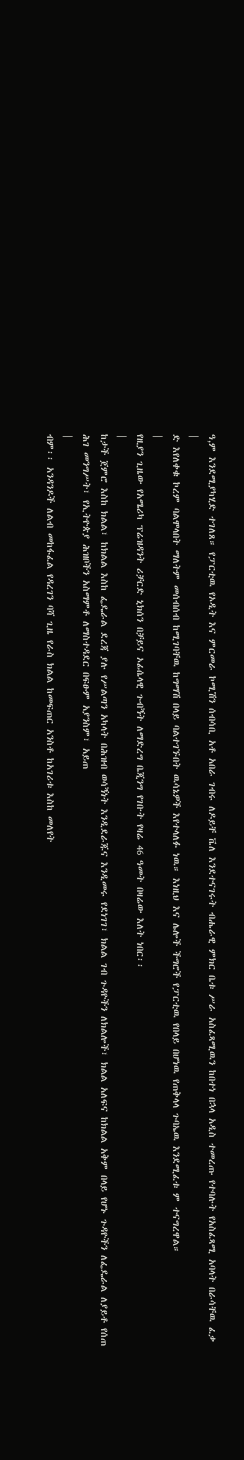ዓ,ም እንደሚያካሂድ ተገለጸ። የፓርቲዉ የኦዲት እና ምርመራ ኮሚሽን ሰብሳቢ አቶ አበራ ገብሩ ለዶይቸ ቬለ እንደተናገሩት ብሔራዊ ምክር ቤቱ ሥራ አስፈጻሚዉን ከበተነ በኋላ አዲስ ተመረጡ የተባሉት የአስፈጻሚ አባላት በራሳቸዉ ፈቃ
|
ድ እየለቀቁ ኮረም ባልሞላበት ማለትም መሰብሰብ ከሚገባቸዉ ከግማሽ በላይ ባልተገኙበት ዉሳኔዎች እየተላለፉ ነዉ። እነዚህ እና ሌሎች ችግሮች የፓርቲዉ የበላይ በሆነዉ የጠቅላላ ጉባኤዉ እንደሚፈቱ ም ተናግረዋል።
|
የዚያን ጊዜው የአሜሪካ ፕሬዝዳንት ሪቻርድ ኒክሰን በቻይና ኦፊሴላዊ ጉብኝት ለማድረግ ቤጂንግ የገቡት የዛሬ 46 ዓመት በዛሬው እለት ነበር፡፡
|
ከታች ጀምሮ እስከ ክልል፣ ከክልል እስከ ፌዴራል ደረጃ ያሉ የሥልጣን አካላት በሕዝብ ወሳኝነት እንዲደራጁና እንዲመሩ የደነገገ፣ ክልል ገብ ጉዳዮችን ለክልሎች፣ ክልል አለፍና ከክልል አቅም በላይ የሆኑ ጉዳዮችን ለፌዴራል ለያይቶ የሰጠ ሕገ መንግሥት፣ የኢትዮጵያ ሕዝቦችን አስማምቶ ለማስተዳደር በፍፁም አያንስም፣ አይጠ
|
ብም፡፡ አንዳንዶች ለልብ መከፋፈል የዳረገን ባሻ ጊዜ የራስ ክልል ከመፍጠር አንስቶ ከአገሪቱ እስከ መለየት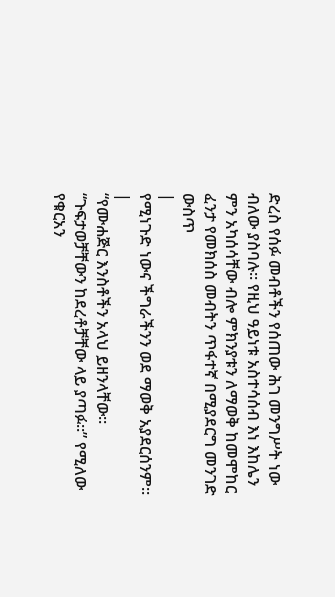ድረስ የሰፉ መብቶችን የሰጠው ሕገ መንግሥት ነው ብለው ያስባሉ፡፡ የዚህ ዓይነቱ አስተሳሰብ እነ እከሌን ምን አካሰሳቸው ብሎ ምክንያቱን ለማወቅ ከመሞከር ፈንታ የመክሰስ መብትን ጥፋተኛ በሚያደርግ መንገድ ውስጥ
|
የሚነጉድ ነውና ችግራችንን ወደ ማወቅ አያደርሰንም፡፡
|
“የሙሐጅር እንስቶችን አላህ ይዘንላቸው። “ጉፍታወቻቸውን ከደረቶቻቸው ላይ ያጣፉ።” የሚለው የቁርአን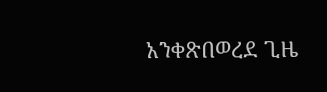አንቀጽበወረደ ጊዜ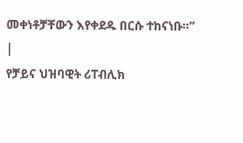መቀነቶቻቸውን እየቀደዱ በርሱ ተከናነቡ።”
|
የቻይና ህዝባዊት ሪፐብሊክ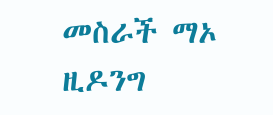መስራች ማኦ ዚዶንግ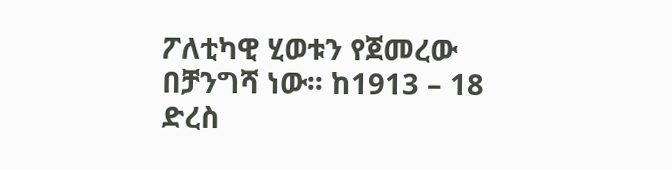ፖለቲካዊ ሂወቱን የጀመረው በቻንግሻ ነው፡፡ ከ1913 – 18 ድረስ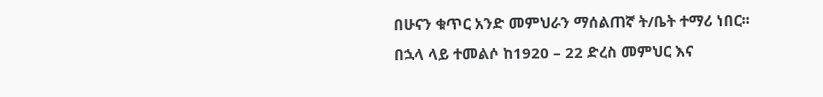በሁናን ቁጥር አንድ መምህራን ማሰልጠኛ ት/ቤት ተማሪ ነበር፡፡ በኋላ ላይ ተመልሶ ከ1920 – 22 ድረስ መምህር እና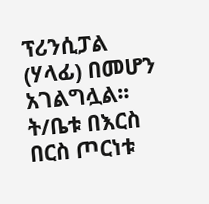ፕሪንሲፓል (ሃላፊ) በመሆን አገልግሏል፡፡ ት/ቤቱ በእርስ በርስ ጦርነቱ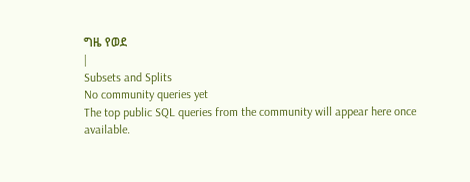ግዜ የወደ
|
Subsets and Splits
No community queries yet
The top public SQL queries from the community will appear here once available.